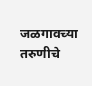जळगावच्या तरुणीचे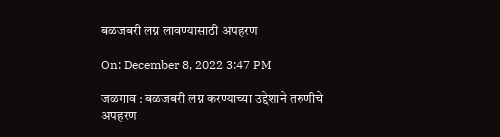बळजबरी लग्न लावण्यासाठी अपहरण

On: December 8, 2022 3:47 PM

जळगाव : बळजबरी लग्न करण्याच्या उद्देशाने तरुणीचे अपहरण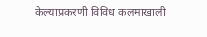केल्याप्रकरणी विविध कलमाखाली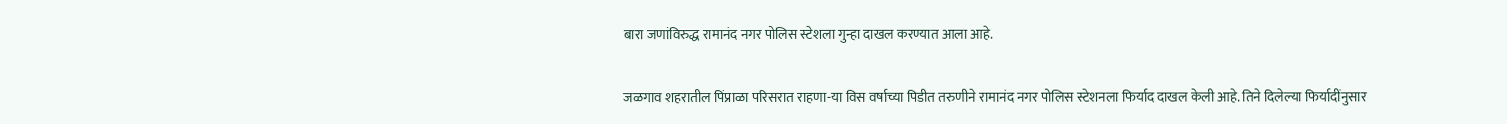बारा जणांविरुद्ध रामानंद नगर पोलिस स्टेशला गुन्हा दाखल करण्यात आला आहे.

जळगाव शहरातील पिंप्राळा परिसरात राहणा-या विस वर्षाच्या पिडीत तरुणीने रामानंद नगर पोलिस स्टेशनला फिर्याद दाखल केली आहे. तिने दिलेल्या फिर्यादींनुसार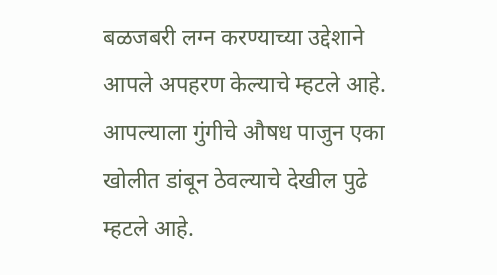बळजबरी लग्न करण्याच्या उद्देशाने आपले अपहरण केल्याचे म्हटले आहे. आपल्याला गुंगीचे औषध पाजुन एका खोलीत डांबून ठेवल्याचे देखील पुढे म्हटले आहे.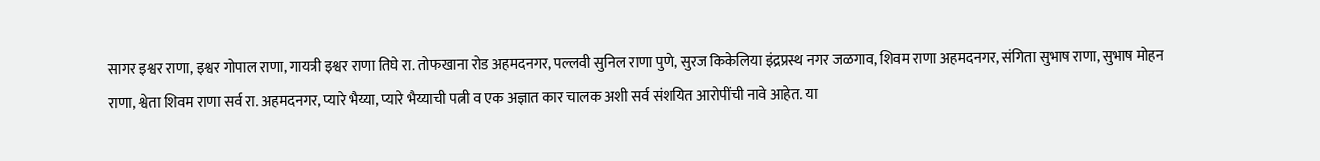सागर इश्वर राणा, इश्वर गोपाल राणा, गायत्री इश्वर राणा तिघे रा. तोफखाना रोड अहमदनगर, पल्लवी सुनिल राणा पुणे, सुरज किकेलिया इंद्रप्रस्थ नगर जळगाव, शिवम राणा अहमदनगर, संगिता सुभाष राणा, सुभाष मोहन राणा, श्वेता शिवम राणा सर्व रा. अहमदनगर, प्यारे भैय्या, प्यारे भैय्याची पत्नी व एक अज्ञात कार चालक अशी सर्व संशयित आरोपींची नावे आहेत. या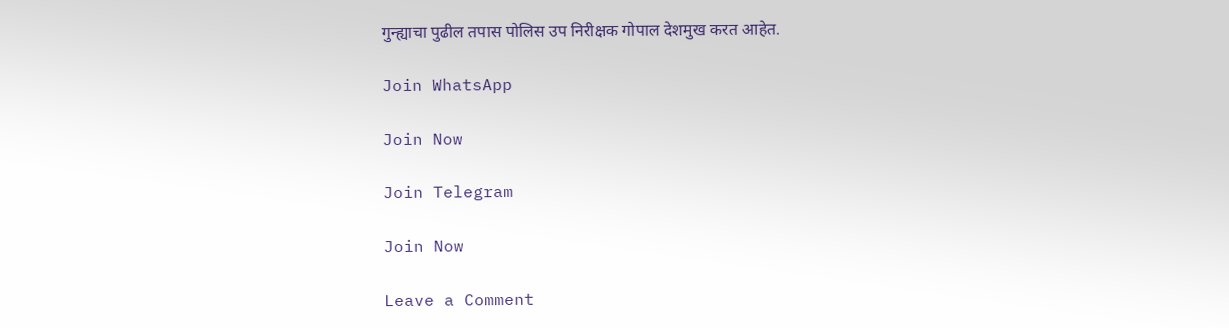गुन्ह्याचा पुढील तपास पोलिस उप निरीक्षक गोपाल देशमुख करत आहेत.

Join WhatsApp

Join Now

Join Telegram

Join Now

Leave a Comment